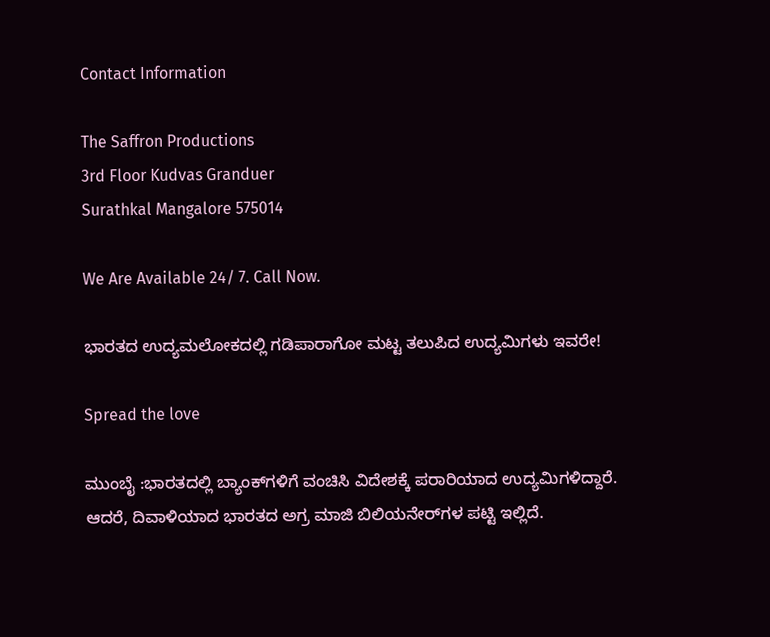Contact Information

The Saffron Productions
3rd Floor Kudvas Granduer
Surathkal Mangalore 575014

We Are Available 24/ 7. Call Now.

ಭಾರತದ ಉದ್ಯಮಲೋಕದಲ್ಲಿ ಗಡಿಪಾರಾಗೋ ಮಟ್ಟ ತಲುಪಿದ ಉದ್ಯಮಿಗಳು ಇವರೇ!

Spread the love

ಮುಂಬೈ :ಭಾರತದಲ್ಲಿ ಬ್ಯಾಂಕ್‌ಗಳಿಗೆ ವಂಚಿಸಿ ವಿದೇಶಕ್ಕೆ ಪರಾರಿಯಾದ ಉದ್ಯಮಿಗಳಿದ್ದಾರೆ. ಆದರೆ, ದಿವಾಳಿಯಾದ ಭಾರತದ ಅಗ್ರ ಮಾಜಿ ಬಿಲಿಯನೇರ್‌ಗಳ ಪಟ್ಟಿ ಇಲ್ಲಿದೆ.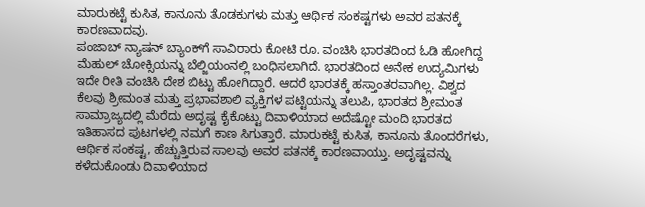ಮಾರುಕಟ್ಟೆ ಕುಸಿತ, ಕಾನೂನು ತೊಡಕುಗಳು ಮತ್ತು ಆರ್ಥಿಕ ಸಂಕಷ್ಟಗಳು ಅವರ ಪತನಕ್ಕೆ ಕಾರಣವಾದವು.
ಪಂಜಾಬ್‌ ನ್ಯಾಷನ್‌ ಬ್ಯಾಂಕ್‌ಗೆ ಸಾವಿರಾರು ಕೋಟಿ ರೂ. ವಂಚಿಸಿ ಭಾರತದಿಂದ ಓಡಿ ಹೋಗಿದ್ದ ಮೆಹುಲ್ ಚೋಕ್ಸಿಯನ್ನು ಬೆಲ್ಜಿಯಂನಲ್ಲಿ ಬಂಧಿಸಲಾಗಿದೆ. ಭಾರತದಿಂದ ಅನೇಕ ಉದ್ಯಮಿಗಳು ಇದೇ ರೀತಿ ವಂಚಿಸಿ ದೇಶ ಬಿಟ್ಟು ಹೋಗಿದ್ದಾರೆ. ಆದರೆ ಭಾರತಕ್ಕೆ ಹಸ್ತಾಂತರವಾಗಿಲ್ಲ. ವಿಶ್ವದ ಕೆಲವು ಶ್ರೀಮಂತ ಮತ್ತು ಪ್ರಭಾವಶಾಲಿ ವ್ಯಕ್ತಿಗಳ ಪಟ್ಟಿಯನ್ನು ತಲುಪಿ, ಭಾರತದ ಶ್ರೀಮಂತ ಸಾಮ್ರಾಜ್ಯದಲ್ಲಿ ಮೆರೆದು ಅದೃಷ್ಟ ಕೈಕೊಟ್ಟು ದಿವಾಳಿಯಾದ ಅದೆಷ್ಟೋ ಮಂದಿ ಭಾರತದ ಇತಿಹಾಸದ ಪುಟಗಳಲ್ಲಿ ನಮಗೆ ಕಾಣ ಸಿಗುತ್ತಾರೆ. ಮಾರುಕಟ್ಟೆ ಕುಸಿತ, ಕಾನೂನು ತೊಂದರೆಗಳು, ಆರ್ಥಿಕ ಸಂಕಷ್ಟ, ಹೆಚ್ಚುತ್ತಿರುವ ಸಾಲವು ಅವರ ಪತನಕ್ಕೆ ಕಾರಣವಾಯ್ತು. ಅದೃಷ್ಟವನ್ನು ಕಳೆದುಕೊಂಡು ದಿವಾಳಿಯಾದ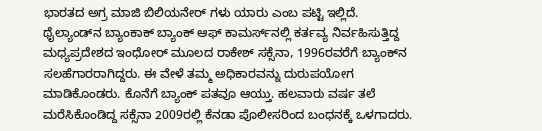ಭಾರತದ ಅಗ್ರ ಮಾಜಿ ಬಿಲಿಯನೇರ್‌ ಗಳು ಯಾರು ಎಂಬ ಪಟ್ಟಿ ಇಲ್ಲಿದೆ.
ಥೈಲ್ಯಾಂಡ್‌ನ ಬ್ಯಾಂಕಾಕ್ ಬ್ಯಾಂಕ್ ಆಫ್ ಕಾಮರ್ಸ್‌ನಲ್ಲಿ ಕರ್ತವ್ಯ ನಿರ್ವಹಿಸುತ್ತಿದ್ದ ಮಧ್ಯಪ್ರದೇಶದ ಇಂಧೋರ್ ಮೂಲದ ರಾಕೇಶ್‌ ಸಕ್ಸೆನಾ, 1996ರವರೆಗೆ ಬ್ಯಾಂಕ್‌ನ ಸಲಹೆಗಾರರಾಗಿದ್ದರು. ಈ ವೇಳೆ ತಮ್ಮ ಅಧಿಕಾರವನ್ನು ದುರುಪಯೋಗ ಮಾಡಿಕೊಂಡರು. ಕೊನೆಗೆ ಬ್ಯಾಂಕ್‌ ಪತವೂ ಆಯ್ತು. ಹಲವಾರು ವರ್ಷ ತಲೆ ಮರೆಸಿಕೊಂಡಿದ್ದ ಸಕ್ಸೆನಾ 2009ರಲ್ಲಿ ಕೆನಡಾ ಪೊಲೀಸರಿಂದ ಬಂಧನಕ್ಕೆ ಒಳಗಾದರು.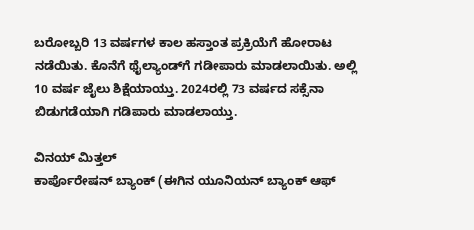ಬರೋಬ್ಬರಿ 13 ವರ್ಷಗಳ ಕಾಲ ಹಸ್ತಾಂತ ಪ್ರಕ್ರಿಯೆಗೆ ಹೋರಾಟ ನಡೆಯಿತು. ಕೊನೆಗೆ ಥೈಲ್ಯಾಂಡ್‌ಗೆ ಗಡೀಪಾರು ಮಾಡಲಾಯಿತು. ಅಲ್ಲಿ 10 ವರ್ಷ ಜೈಲು ಶಿಕ್ಷೆಯಾಯ್ತು. 2024ರಲ್ಲಿ 73 ವರ್ಷದ ಸಕ್ಸೆನಾ ಬಿಡುಗಡೆಯಾಗಿ ಗಡಿಪಾರು ಮಾಡಲಾಯ್ತು.

ವಿನಯ್ ಮಿತ್ತಲ್
ಕಾರ್ಪೊರೇಷನ್ ಬ್ಯಾಂಕ್ (ಈಗಿನ ಯೂನಿಯನ್ ಬ್ಯಾಂಕ್ ಆಫ್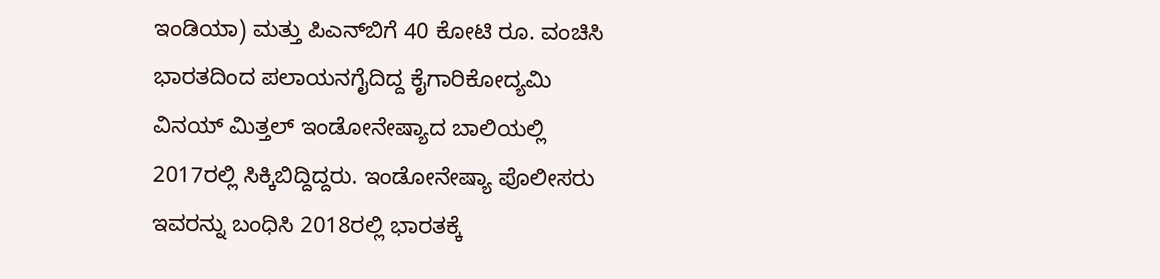ಇಂಡಿಯಾ) ಮತ್ತು ಪಿಎನ್‌ಬಿಗೆ 40 ಕೋಟಿ ರೂ. ವಂಚಿಸಿ ಭಾರತದಿಂದ ಪಲಾಯನಗೈದಿದ್ದ ಕೈಗಾರಿಕೋದ್ಯಮಿ ವಿನಯ್ ಮಿತ್ತಲ್ ಇಂಡೋನೇಷ್ಯಾದ ಬಾಲಿಯಲ್ಲಿ 2017ರಲ್ಲಿ ಸಿಕ್ಕಿಬಿದ್ದಿದ್ದರು. ಇಂಡೋನೇಷ್ಯಾ ಪೊಲೀಸರು ಇವರನ್ನು ಬಂಧಿಸಿ 2018ರಲ್ಲಿ ಭಾರತಕ್ಕೆ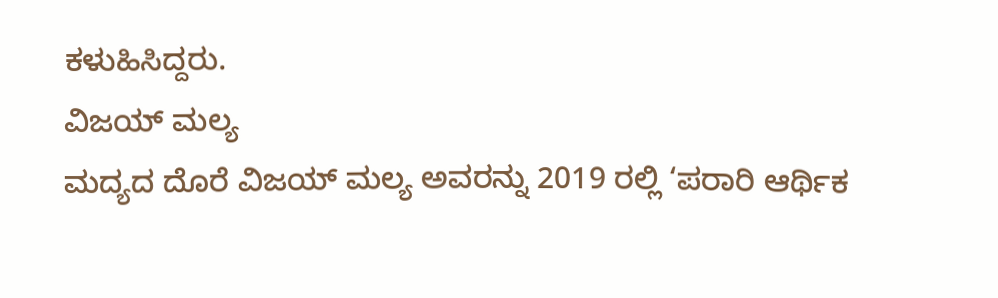ಕಳುಹಿಸಿದ್ದರು.
ವಿಜಯ್‌ ಮಲ್ಯ
ಮದ್ಯದ ದೊರೆ ವಿಜಯ್ ಮಲ್ಯ ಅವರನ್ನು 2019 ರಲ್ಲಿ ‘ಪರಾರಿ ಆರ್ಥಿಕ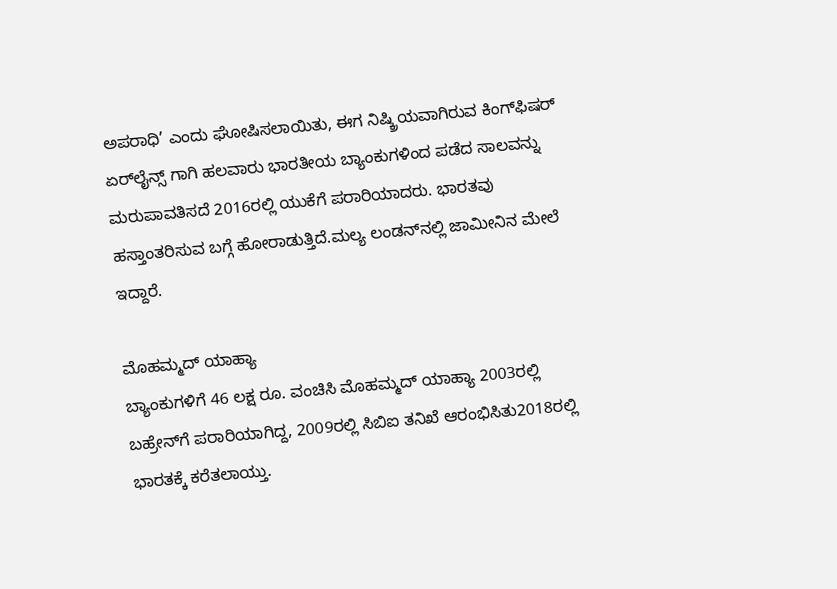ಅಪರಾಧಿ’ ಎಂದು ಘೋಷಿಸಲಾಯಿತು, ಈಗ ನಿಷ್ಕ್ರಿಯವಾಗಿರುವ ಕಿಂಗ್‌ಫಿಷರ್ ಏರ್‌ಲೈನ್ಸ್ ಗಾಗಿ ಹಲವಾರು ಭಾರತೀಯ ಬ್ಯಾಂಕುಗಳಿಂದ ಪಡೆದ ಸಾಲವನ್ನು ಮರುಪಾವತಿಸದೆ 2016ರಲ್ಲಿ ಯುಕೆಗೆ ಪರಾರಿಯಾದರು. ಭಾರತವು ಹಸ್ತಾಂತರಿಸುವ ಬಗ್ಗೆ ಹೋರಾಡುತ್ತಿದೆ.ಮಲ್ಯ ಲಂಡನ್‌ನಲ್ಲಿ ಜಾಮೀನಿನ ಮೇಲೆ ಇದ್ದಾರೆ.

ಮೊಹಮ್ಮದ್ ಯಾಹ್ಯಾ
ಬ್ಯಾಂಕುಗಳಿಗೆ 46 ಲಕ್ಷ ರೂ. ವಂಚಿಸಿ ಮೊಹಮ್ಮದ್ ಯಾಹ್ಯಾ 2003ರಲ್ಲಿ ಬಹ್ರೇನ್‌ಗೆ ಪರಾರಿಯಾಗಿದ್ದ, 2009ರಲ್ಲಿ ಸಿಬಿಐ ತನಿಖೆ ಆರಂಭಿಸಿತು2018ರಲ್ಲಿ ಭಾರತಕ್ಕೆ ಕರೆತಲಾಯ್ತು.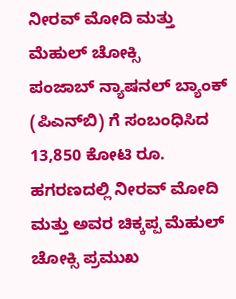ನೀರವ್ ಮೋದಿ ಮತ್ತು ಮೆಹುಲ್ ಚೋಕ್ಸಿ
ಪಂಜಾಬ್ ನ್ಯಾಷನಲ್ ಬ್ಯಾಂಕ್ (ಪಿಎನ್‌ಬಿ) ಗೆ ಸಂಬಂಧಿಸಿದ 13,850 ಕೋಟಿ ರೂ. ಹಗರಣದಲ್ಲಿ ನೀರವ್ ಮೋದಿ ಮತ್ತು ಅವರ ಚಿಕ್ಕಪ್ಪ ಮೆಹುಲ್ ಚೋಕ್ಸಿ ಪ್ರಮುಖ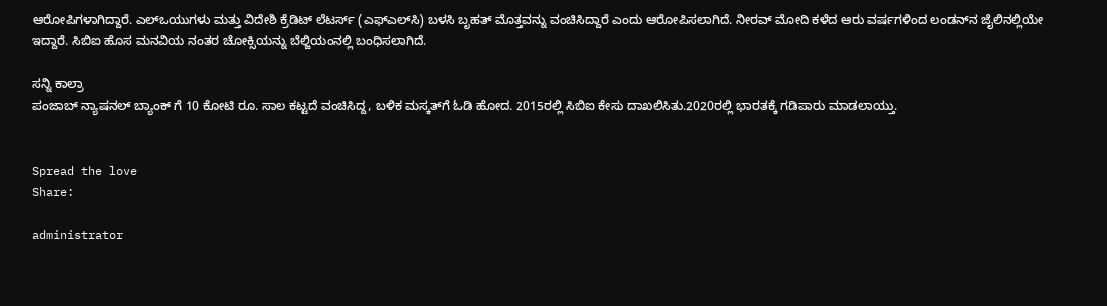ಆರೋಪಿಗಳಾಗಿದ್ದಾರೆ. ಎಲ್‌ಒಯುಗಳು ಮತ್ತು ವಿದೇಶಿ ಕ್ರೆಡಿಟ್ ಲೆಟರ್ಸ್ (ಎಫ್‌ಎಲ್‌ಸಿ) ಬಳಸಿ ಬೃಹತ್ ಮೊತ್ತವನ್ನು ವಂಚಿಸಿದ್ದಾರೆ ಎಂದು ಆರೋಪಿಸಲಾಗಿದೆ. ನೀರವ್ ಮೋದಿ ಕಳೆದ ಆರು ವರ್ಷಗಳಿಂದ ಲಂಡನ್‌ನ ಜೈಲಿನಲ್ಲಿಯೇ ಇದ್ದಾರೆ. ಸಿಬಿಐ ಹೊಸ ಮನವಿಯ ನಂತರ ಚೋಕ್ಸಿಯನ್ನು ಬೆಲ್ಜಿಯಂನಲ್ಲಿ ಬಂಧಿಸಲಾಗಿದೆ.

ಸನ್ನಿ ಕಾಲ್ರಾ
ಪಂಜಾಬ್ ನ್ಯಾಷನಲ್‌ ಬ್ಯಾಂಕ್ ಗೆ 10 ಕೋಟಿ ರೂ. ಸಾಲ ಕಟ್ಟದೆ ವಂಚಿಸಿದ್ದ, ಬಳಿಕ ಮಸ್ಕತ್‌ಗೆ ಓಡಿ ಹೋದ. 2015ರಲ್ಲಿ ಸಿಬಿಐ ಕೇಸು ದಾಖಲಿಸಿತು.2020ರಲ್ಲಿ ಭಾರತಕ್ಕೆ ಗಡಿಪಾರು ಮಾಡಲಾಯ್ತು.


Spread the love
Share:

administrator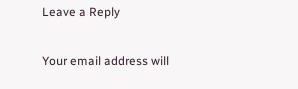Leave a Reply

Your email address will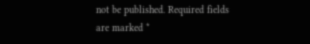not be published. Required fields are marked *